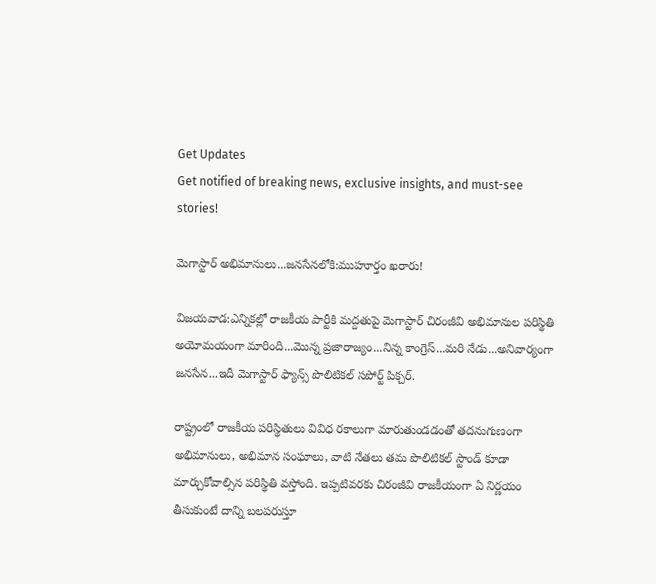Get Updates
Get notified of breaking news, exclusive insights, and must-see stories!

మెగాస్టార్ అభిమానులు...జనసేనలోకి:ముహూర్తం ఖరారు!

విజయవాడ:ఎన్నికల్లో రాజకీయ పార్టీకి మద్దతుపై మెగాస్టార్ చిరంజీవి అభిమానుల పరిస్థితి అయోమయంగా మారింది...మొన్న ప్రజారాజ్యం...నిన్న కాంగ్రెస్‌...మరి నేడు...అనివార్యంగా జనసేన...ఇదీ మెగాస్టార్ ఫ్యాన్స్ పొలిటికల్ సపోర్ట్ పిక్చర్.

రాష్ట్రంలో రాజకీయ పరిస్థితులు వివిధ రకాలుగా మారుతుండడంతో తదనుగుణంగా అభిమానులు, అభిమాన సంఘాలు, వాటి నేతలు తమ పొలిటికల్ స్టాండ్ కూడా మార్చుకోవాల్సిన పరిస్థితి వస్తోంది. ఇప్పటివరకు చిరంజీవి రాజకీయంగా ఏ నిర్ణయం తీసుకుంటే దాన్ని బలపరుస్తూ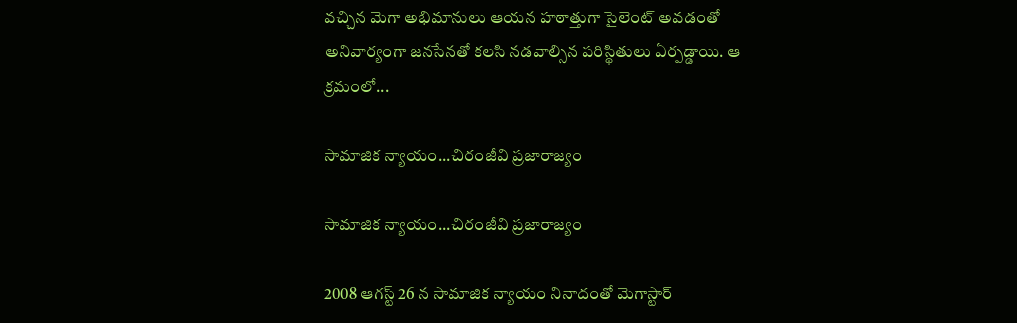వచ్చిన మెగా అభిమానులు ఆయన హఠాత్తుగా సైలెంట్ అవడంతో అనివార్యంగా జనసేనతో కలసి నడవాల్సిన పరిస్థితులు ఏర్పడ్డాయి. ఆ క్రమంలో...

సామాజిక న్యాయం...చిరంజీవి ప్రజారాజ్యం

సామాజిక న్యాయం...చిరంజీవి ప్రజారాజ్యం

2008 ఆగస్ట్ 26 న సామాజిక న్యాయం నినాదంతో మెగాస్టార్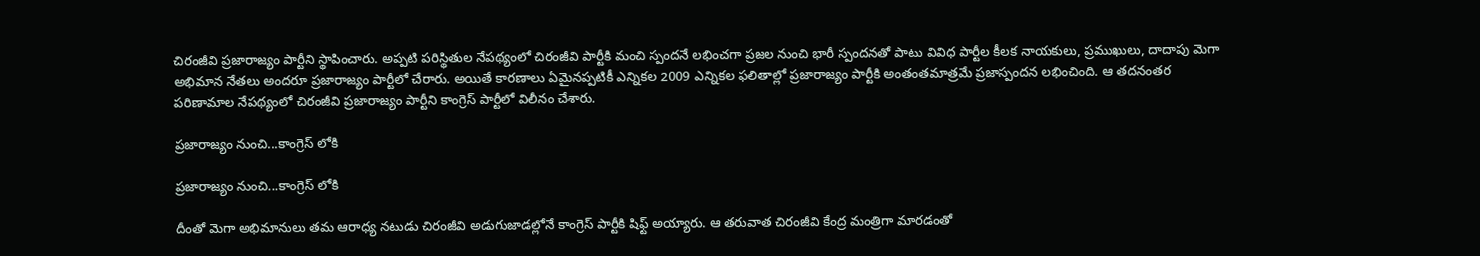చిరంజీవి ప్రజారాజ్యం పార్టీని స్థాపించారు. అప్పటి పరిస్థితుల నేపథ్యంలో చిరంజీవి పార్టీకి మంచి స్పందనే లభించగా ప్రజల నుంచి భారీ స్పందనతో పాటు వివిధ పార్టీల కీలక నాయకులు, ప్రముఖులు, దాదాపు మెగా అభిమాన నేతలు అందరూ ప్రజారాజ్యం పార్టీలో చేరారు. అయితే కారణాలు ఏమైనప్పటికీ ఎన్నికల 2009 ఎన్నికల ఫలితాల్లో ప్రజారాజ్యం పార్టీకి అంతంతమాత్రమే ప్రజాస్పందన లభించింది. ఆ తదనంతర పరిణామాల నేపథ్యంలో చిరంజీవి ప్రజారాజ్యం పార్టీని కాంగ్రెస్ పార్టీలో విలీనం చేశారు.

ప్రజారాజ్యం నుంచి...కాంగ్రెస్ లోకి

ప్రజారాజ్యం నుంచి...కాంగ్రెస్ లోకి

దీంతో మెగా అభిమానులు తమ ఆరాధ్య నటుడు చిరంజీవి అడుగుజాడల్లోనే కాంగ్రెస్ పార్టీకి షిఫ్ట్ అయ్యారు. ఆ తరువాత చిరంజీవి కేంద్ర మంత్రిగా మారడంతో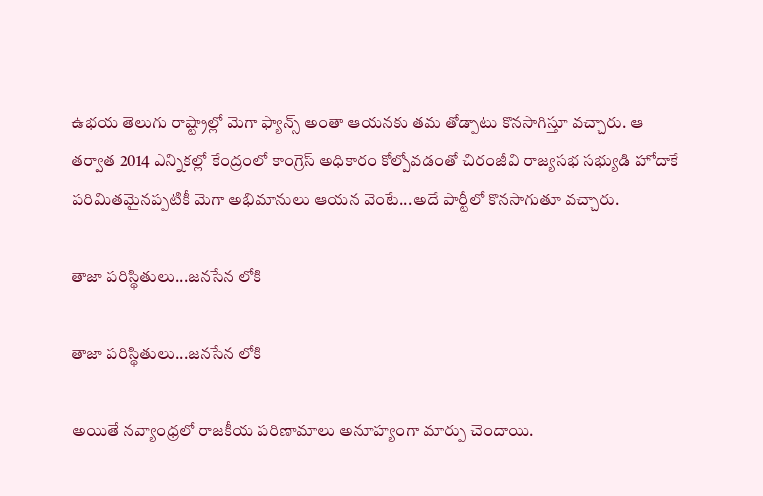ఉభయ తెలుగు రాష్ట్రాల్లో మెగా ఫ్యాన్స్‌ అంతా ఆయనకు తమ తోడ్పాటు కొనసాగిస్తూ వచ్చారు. ఆ తర్వాత 2014 ఎన్నికల్లో కేంద్రంలో కాంగ్రెస్‌ అధికారం కోల్పోవడంతో చిరంజీవి రాజ్యసభ సభ్యుడి హోదాకే పరిమితమైనప్పటికీ మెగా అభిమానులు ఆయన వెంటే...అదే పార్టీలో కొనసాగుతూ వచ్చారు.

తాజా పరిస్థితులు...జనసేన లోకి

తాజా పరిస్థితులు...జనసేన లోకి

అయితే నవ్యాంధ్రలో రాజకీయ పరిణామాలు అనూహ్యంగా మార్పు చెందాయి.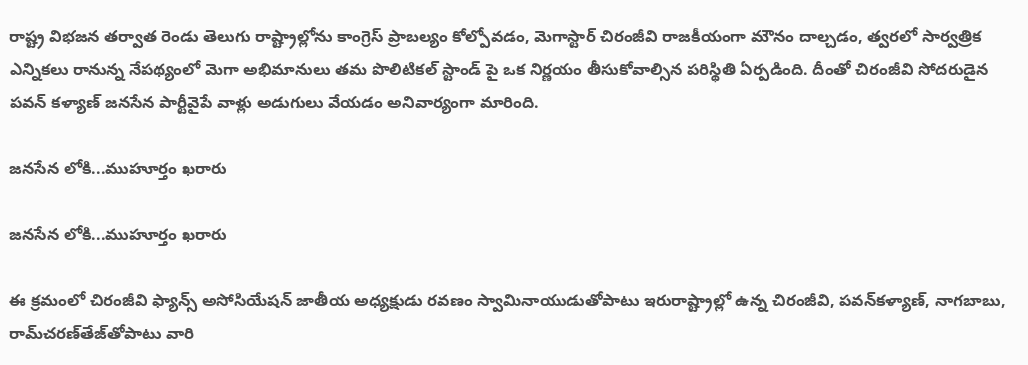రాష్ట్ర విభజన తర్వాత రెండు తెలుగు రాష్ట్రాల్లోను కాంగ్రెస్‌ ప్రాబల్యం కోల్పోవడం, మెగాస్టార్ చిరంజీవి రాజకీయంగా మౌనం దాల్చడం, త్వరలో సార్వత్రిక ఎన్నికలు రానున్న నేపథ్యంలో మెగా అభిమానులు తమ పొలిటికల్ స్టాండ్ పై ఒక నిర్ణయం తీసుకోవాల్సిన పరిస్థితి ఏర్పడింది. దీంతో చిరంజీవి సోదరుడైన పవన్ కళ్యాణ్ జనసేన పార్టీవైపే వాళ్లు అడుగులు వేయడం అనివార్యంగా మారింది.

జనసేన లోకి...ముహూర్తం ఖరారు

జనసేన లోకి...ముహూర్తం ఖరారు

ఈ క్రమంలో చిరంజీవి ఫ్యాన్స్‌ అసోసియేషన్‌ జాతీయ అధ్యక్షుడు రవణం స్వామినాయుడుతోపాటు ఇరురాష్ట్రాల్లో ఉన్న చిరంజీవి, పవన్‌కళ్యాణ్‌, నాగబాబు, రామ్‌చరణ్‌తేజ్‌తోపాటు వారి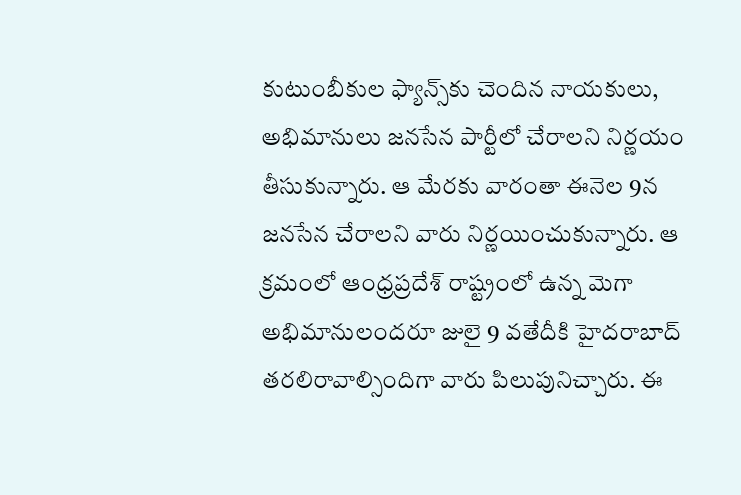కుటుంబీకుల ఫ్యాన్స్‌కు చెందిన నాయకులు, అభిమానులు జనసేన పార్టీలో చేరాలని నిర్ణయం తీసుకున్నారు. ఆ మేరకు వారంతా ఈనెల 9న జనసేన చేరాలని వారు నిర్ణయించుకున్నారు. ఆ క్రమంలో ఆంధ్రప్రదేశ్‌ రాష్ట్రంలో ఉన్న మెగా అభిమానులందరూ జులై 9 వతేదీకి హైదరాబాద్‌ తరలిరావాల్సిందిగా వారు పిలుపునిచ్చారు. ఈ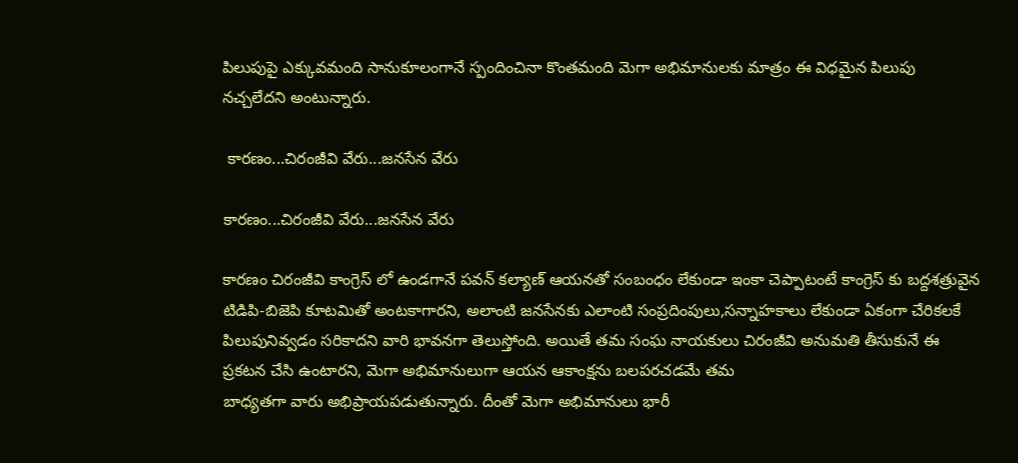పిలుపుపై ఎక్కువమంది సానుకూలంగానే స్పందించినా కొంతమంది మెగా అభిమానులకు మాత్రం ఈ విధమైన పిలుపు నచ్చలేదని అంటున్నారు.

 కారణం...చిరంజీవి వేరు...జనసేన వేరు

కారణం...చిరంజీవి వేరు...జనసేన వేరు

కారణం చిరంజీవి కాంగ్రెస్ లో ఉండగానే పవన్ కల్యాణ్ ఆయనతో సంబంధం లేకుండా ఇంకా చెప్పాటంటే కాంగ్రెస్ కు బద్దశత్రువైన టిడిపి-బిజెపి కూటమితో అంటకాగారని, అలాంటి జనసేనకు ఎలాంటి సంప్రదింపులు,సన్నాహకాలు లేకుండా ఏకంగా చేరికలకే పిలుపునివ్వడం సరికాదని వారి భావనగా తెలుస్తోంది. అయితే తమ సంఘ నాయకులు చిరంజీవి అనుమతి తీసుకునే ఈ ప్రకటన చేసి ఉంటారని, మెగా అభిమానులుగా ఆయన ఆకాంక్షను బలపరచడమే తమ
బాధ్యతగా వారు అభిప్రాయపడుతున్నారు. దీంతో మెగా అభిమానులు భారీ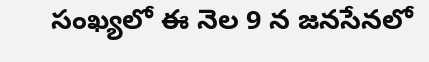సంఖ్యలో ఈ నెల 9 న జనసేనలో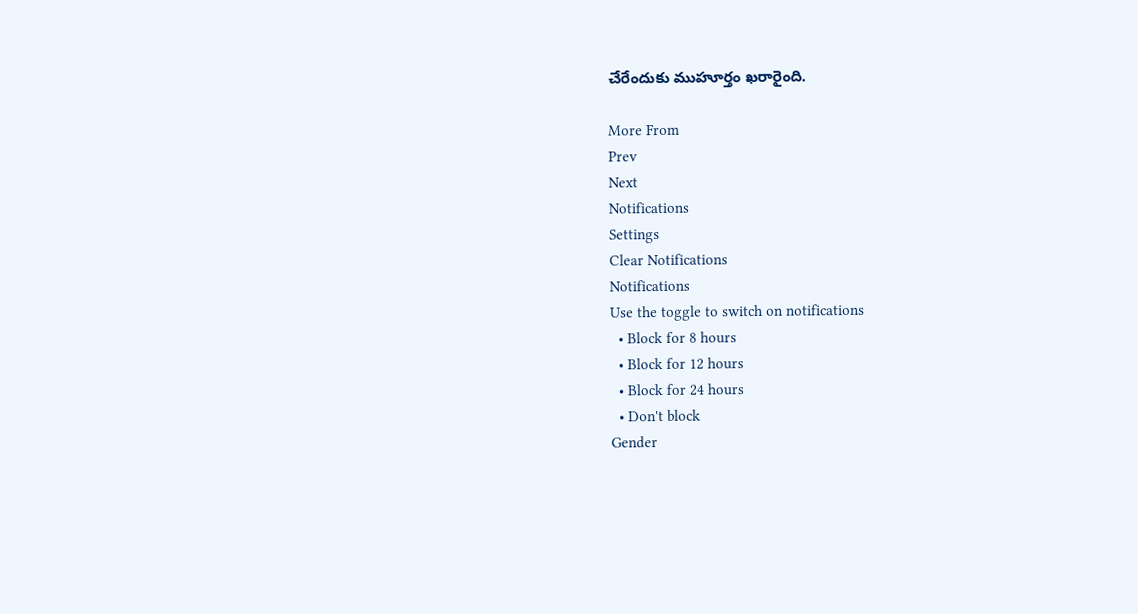చేరేందుకు ముహూర్తం ఖరారైంది.

More From
Prev
Next
Notifications
Settings
Clear Notifications
Notifications
Use the toggle to switch on notifications
  • Block for 8 hours
  • Block for 12 hours
  • Block for 24 hours
  • Don't block
Gender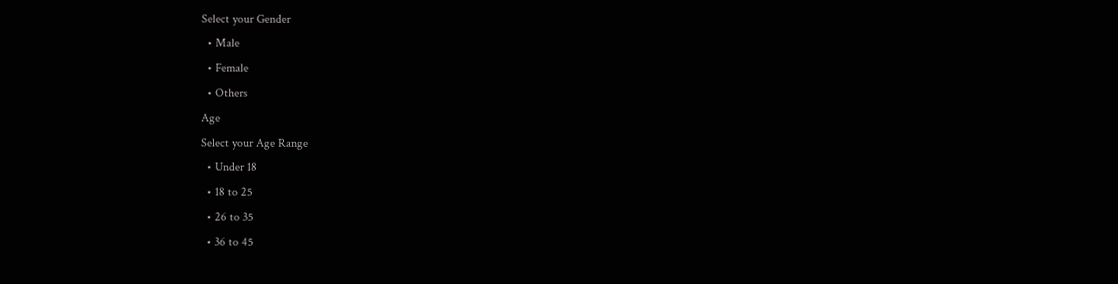Select your Gender
  • Male
  • Female
  • Others
Age
Select your Age Range
  • Under 18
  • 18 to 25
  • 26 to 35
  • 36 to 45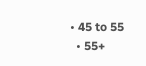• 45 to 55
  • 55+